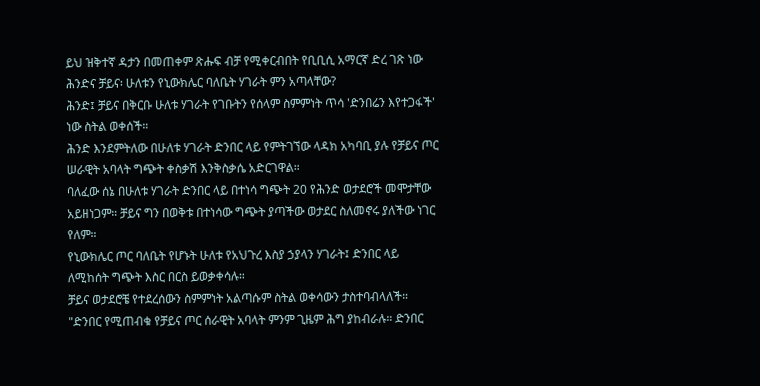ይህ ዝቅተኛ ዳታን በመጠቀም ጽሑፍ ብቻ የሚቀርብበት የቢቢሲ አማርኛ ድረ ገጽ ነው
ሕንድና ቻይና፡ ሁለቱን የኒውክሌር ባለቤት ሃገራት ምን አጣላቸው?
ሕንድ፤ ቻይና በቅርቡ ሁለቱ ሃገራት የገቡትን የሰላም ስምምነት ጥሳ 'ድንበሬን እየተጋፋች' ነው ስትል ወቀሰች።
ሕንድ እንደምትለው በሁለቱ ሃገራት ድንበር ላይ የምትገኘው ላዳክ አካባቢ ያሉ የቻይና ጦር ሠራዊት አባላት ግጭት ቀስቃሽ እንቅስቃሴ አድርገዋል።
ባለፈው ሰኔ በሁለቱ ሃገራት ድንበር ላይ በተነሳ ግጭት 20 የሕንድ ወታደሮች መሞታቸው አይዘነጋም። ቻይና ግን በወቅቱ በተነሳው ግጭት ያጣችው ወታደር ስለመኖሩ ያለችው ነገር የለም።
የኒውክሌር ጦር ባለቤት የሆኑት ሁለቱ የአህጉረ እስያ ኃያላን ሃገራት፤ ድንበር ላይ ለሚከሰት ግጭት እስር በርስ ይወቃቀሳሉ።
ቻይና ወታደሮቼ የተደረሰውን ስምምነት አልጣሱም ስትል ወቀሳውን ታስተባብላለች።
"ድንበር የሚጠብቁ የቻይና ጦር ሰራዊት አባላት ምንም ጊዜም ሕግ ያከብራሉ። ድንበር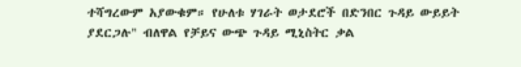ተሻግረውም አያውቁም። የሁለቱ ሃገራት ወታደሮች በድንበር ጉዳይ ውይይት ያደርጋሉ" ብለዋል የቻይና ውጭ ጉዳይ ሚኒስትር ቃል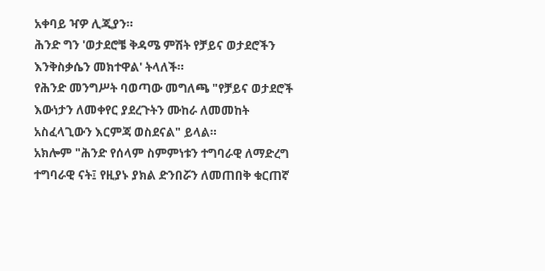አቀባይ ዣዎ ሊጂያን።
ሕንድ ግን 'ወታደሮቼ ቅዳሜ ምሽት የቻይና ወታደሮችን እንቅስቃሴን መክተዋል' ትላለች።
የሕንድ መንግሥት ባወጣው መግለጫ "የቻይና ወታደሮች እውነታን ለመቀየር ያደረጉትን ሙከራ ለመመከት አስፈላጊውን እርምጃ ወስደናል" ይላል።
አክሎም "ሕንድ የሰላም ስምምነቱን ተግባራዊ ለማድረግ ተግባራዊ ናት፤ የዚያኑ ያክል ድንበሯን ለመጠበቅ ቁርጠኛ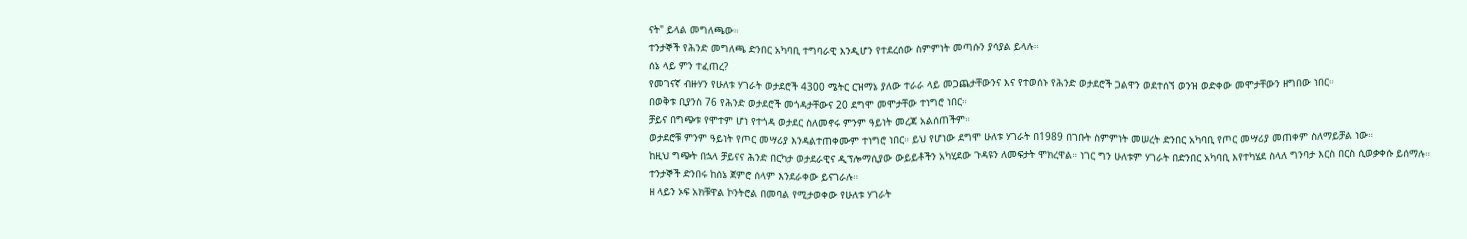ናት" ይላል መግለጫው።
ተንታኞች የሕንድ መግለጫ ድንበር አካባቢ ተግባራዊ እንዲሆን የተደረሰው ስምምነት መጣሱን ያሳያል ይላሉ።
ሰኔ ላይ ምን ተፈጠረ?
የመገናኛ ብዙሃን የሁለቱ ሃገራት ወታደሮች 4300 ሜትር ርዝማኔ ያለው ተራራ ላይ መጋጨታቸውንና እና የተወሰኑ የሕንድ ወታደሮች ጋልዋን ወደተሰኘ ወንዝ ወድቀው መሞታቸውን ዘግበው ነበር።
በወቅቱ ቢያንስ 76 የሕንድ ወታደሮች መጎዳታቸውና 20 ደግሞ መሞታቸው ተነግሮ ነበር።
ቻይና በግጭቱ የሞተም ሆነ የተጎዳ ወታደር ስለመኖሩ ምንም ዓይነት መረጃ አልሰጠችም።
ወታደሮቹ ምንም ዓይነት የጦር መሣሪያ እንዳልተጠቀሙም ተነግሮ ነበር። ይህ የሆነው ደግሞ ሁለቱ ሃገራት በ1989 በገቡት ስምምነት መሠረት ድንበር አካባቢ የጦር መሣሪያ መጠቀም ስለማይቻል ነው።
ከዚህ ግጭት በኋላ ቻይናና ሕንድ በርካታ ወታደራዊና ዲፕሎማሲያው ውይይቶችን አካሂደው ጉዳዩን ለመፍታት ሞክረዋል። ነገር ግን ሁለቱም ሃገራት በድንበር አካባቢ እየተካሄደ ስላለ ግንባታ እርስ በርስ ሲወቃቀሱ ይሰማሉ።
ተንታኞች ድንበሩ ከሰኔ ጀምሮ ሰላም እንደራቀው ይናገራሉ።
ዘ ላይን ኦፍ አክቹዋል ኮንትሮል በመባል የሚታወቀው የሁለቱ ሃገራት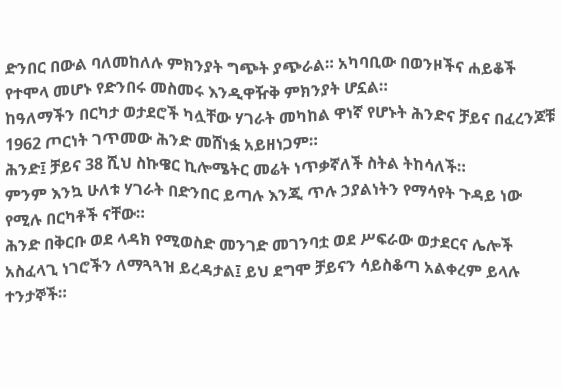ድንበር በውል ባለመከለሉ ምክንያት ግጭት ያጭራል። አካባቢው በወንዞችና ሐይቆች የተሞላ መሆኑ የድንበሩ መስመሩ እንዲዋዥቅ ምክንያት ሆኗል።
ከዓለማችን በርካታ ወታደሮች ካሏቸው ሃገራት መካከል ዋነኛ የሆኑት ሕንድና ቻይና በፈረንጆቹ 1962 ጦርነት ገጥመው ሕንድ መሸነፏ አይዘነጋም።
ሕንድ፤ ቻይና 38 ሺህ ስኩዌር ኪሎሜትር መሬት ነጥቃኛለች ስትል ትከሳለች።
ምንም እንኳ ሁለቱ ሃገራት በድንበር ይጣሉ እንጂ ጥሉ ኃያልነትን የማሳየት ጉዳይ ነው የሚሉ በርካቶች ናቸው።
ሕንድ በቅርቡ ወደ ላዳክ የሚወስድ መንገድ መገንባቷ ወደ ሥፍራው ወታደርና ሌሎች አስፈላጊ ነገሮችን ለማጓጓዝ ይረዳታል፤ ይህ ደግሞ ቻይናን ሳይስቆጣ አልቀረም ይላሉ ተንታኞች።